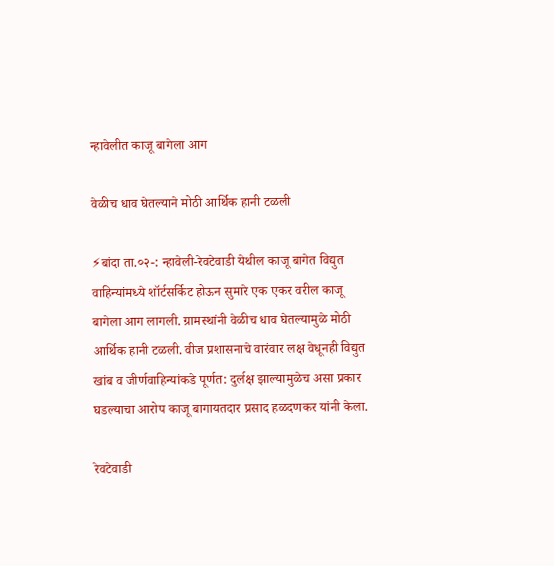न्हावेलीत काजू बागेला आग

वेळीच धाव घेतल्याने मोठी आर्थिक हानी टळली

⚡बांदा ता.०२-: न्हावेली-रेवटेवाडी येथील काजू बागेत विद्युत वाहिन्यांमध्ये शॉर्टसर्किट होऊन सुमारे एक एकर वरील काजू बागेला आग लागली. ग्रामस्थांनी वेळीच धाव घेतल्यामुळे मोठी आर्थिक हानी टळली. वीज प्रशासनाचे वारंवार लक्ष वेधूनही विद्युत खांब व जीर्णवाहिन्यांकडे पूर्णत: दुर्लक्ष झाल्यामुळेच असा प्रकार घडल्याचा आरोप काजू बागायतदार प्रसाद हळदणकर यांनी केला.

रेवटेवाडी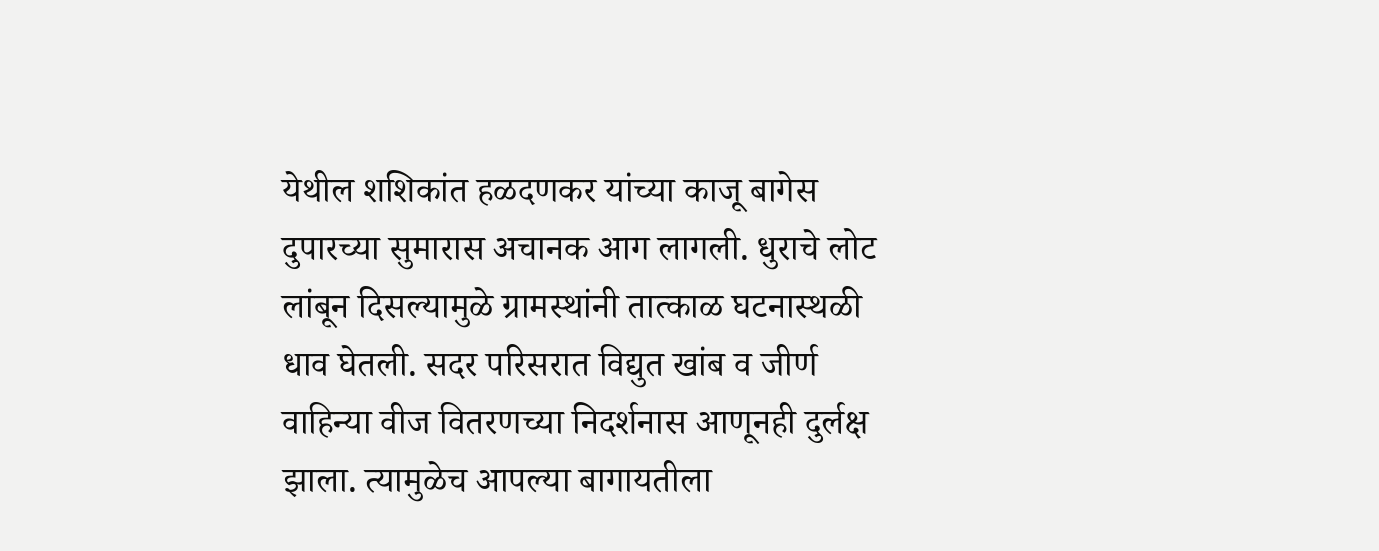येथील शशिकांत हळदणकर यांच्या काजू बागेस दुपारच्या सुमारास अचानक आग लागली. धुराचे लोट लांबून दिसल्यामुळे ग्रामस्थांनी तात्काळ घटनास्थळी धाव घेतली. सदर परिसरात विद्युत खांब व जीर्ण वाहिन्या वीज वितरणच्या निदर्शनास आणूनही दुर्लक्ष झाला. त्यामुळेच आपल्या बागायतीला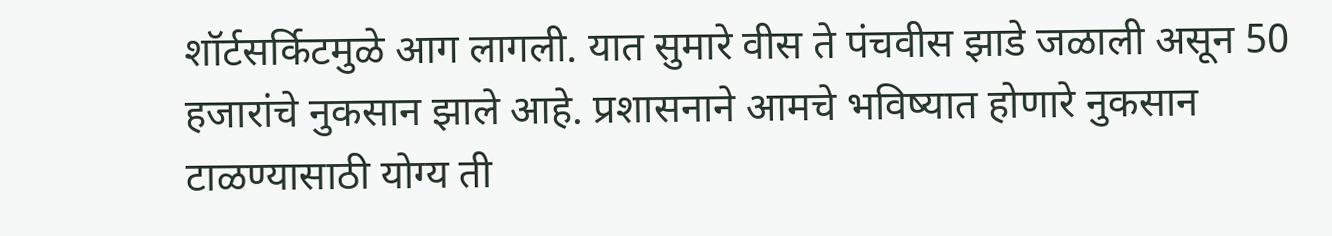शॉर्टसर्किटमुळे आग लागली. यात सुमारे वीस ते पंचवीस झाडे जळाली असून 50 हजारांचे नुकसान झाले आहे. प्रशासनाने आमचे भविष्यात होणारे नुकसान टाळण्यासाठी योग्य ती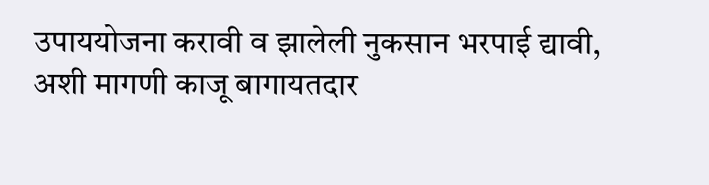उपाययोजना करावी व झालेली नुकसान भरपाई द्यावी, अशी मागणी काजू बागायतदार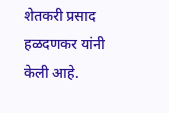शेतकरी प्रसाद हळदणकर यांनी केली आहे.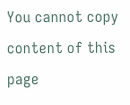You cannot copy content of this page